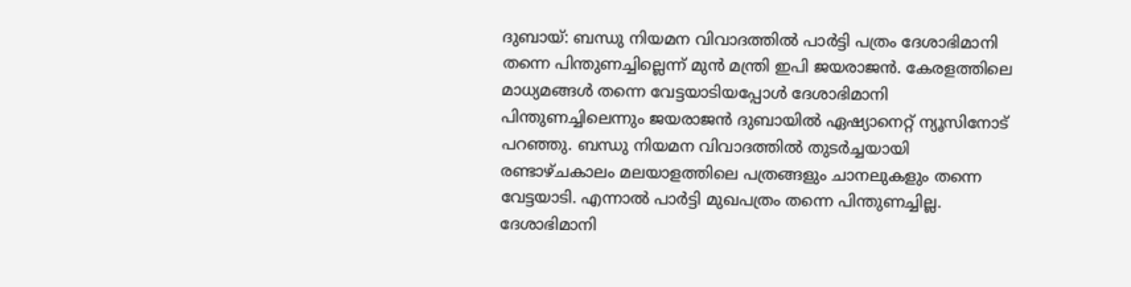ദുബായ്: ബന്ധു നിയമന വിവാദത്തില്‍ പാര്‍ട്ടി പത്രം ദേശാഭിമാനി തന്നെ പിന്തുണച്ചില്ലെന്ന് മുന്‍ മന്ത്രി ഇപി ജയരാജന്‍. കേരളത്തിലെ മാധ്യമങ്ങള്‍ തന്നെ വേട്ടയാടിയപ്പോള്‍ ദേശാഭിമാനി പിന്തുണച്ചിലെന്നും ജയരാജന്‍ ദുബായില്‍ ഏഷ്യാനെറ്റ് ന്യൂസിനോട് പറഞ്ഞു. ബന്ധു നിയമന വിവാദത്തില്‍ തുടര്‍ച്ചയായി രണ്ടാഴ്ചകാലം മലയാളത്തിലെ പത്രങ്ങളും ചാനലുകളും തന്നെ വേട്ടയാടി. എന്നാല്‍ പാര്‍ട്ടി മുഖപത്രം തന്നെ പിന്തുണച്ചില്ല. ദേശാഭിമാനി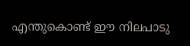എന്തുകൊണ്ട് ഈ നിലപാടു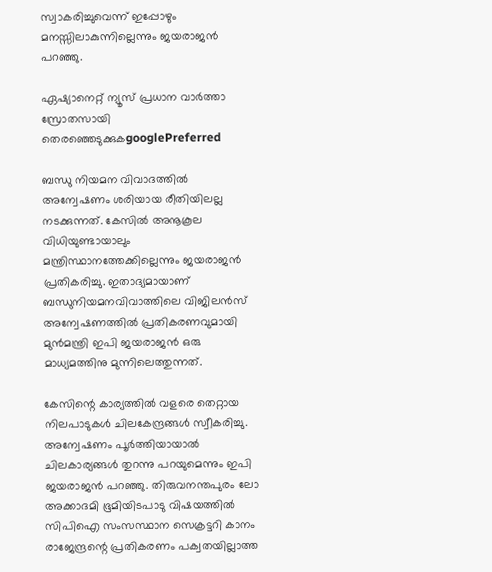സ്വാകരിച്ചുവെന്ന് ഇപ്പോഴും മനസ്സിലാകുന്നില്ലെന്നും ജയരാജന്‍ പറഞ്ഞു.

ഏഷ്യാനെറ്റ് ന്യൂസ് പ്രധാന വാർത്താ സ്രോതസായി തെരഞ്ഞെടുക്കുകgooglePreferred

ബന്ധു നിയമന വിവാദത്തില്‍ അന്വേഷണം ശരിയായ രീതിയിലല്ല നടക്കുന്നത്. കേസില്‍ അനൂകൂല വിധിയുണ്ടായാലും മന്ത്രിസ്ഥാനത്തേക്കില്ലെന്നും ജയരാജന്‍ പ്രതികരിച്ചു. ഇതാദ്യമായാണ് ബന്ധുനിയമനവിവാത്തിലെ വിജിലന്‍സ് അന്വേഷണത്തില്‍ പ്രതികരണവുമായി മുന്‍മന്ത്രി ഇപി ജയരാജന്‍ ഒരു മാധ്യമത്തിനു മുന്നിലെത്തുന്നത്.

കേസിന്റെ കാര്യത്തില്‍ വളരെ തെറ്റായ നിലപാടുകള്‍ ചിലകേന്ദ്രങ്ങള്‍ സ്വീകരിച്ചു. അന്വേഷണം പൂര്‍ത്തിയായാല്‍ ചിലകാര്യങ്ങള്‍ തുറന്നു പറയുമെന്നും ഇപി ജയരാജന്‍ പറഞ്ഞു. തിരുവനന്തപുരം ലോ അക്കാദമി ഭൂമിയിടപാടു വിഷയത്തില്‍ സിപിഐ സംസസ്ഥാന സെക്രട്ടറി കാനം രാജേന്ദ്രന്റെ പ്രതികരണം പക്വതയില്ലാത്ത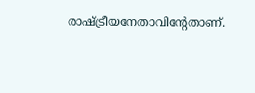രാഷ്ട്രീയനേതാവിന്റേതാണ്.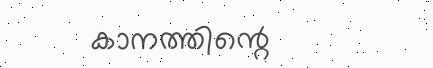കാനത്തിന്റെ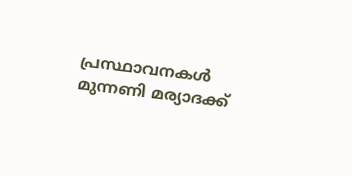പ്രസ്ഥാവനകള്‍ മുന്നണി മര്യാദക്ക്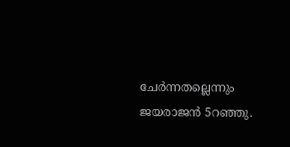ചേര്‍ന്നതല്ലെന്നും ജയരാജന്‍ 5റഞ്ഞു.